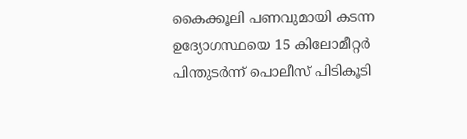കൈക്കൂലി പണവുമായി കടന്ന ഉദ്യോഗസ്ഥയെ 15 കിലോമീറ്റർ പിന്തുടർന്ന് പൊലീസ് പിടികൂടി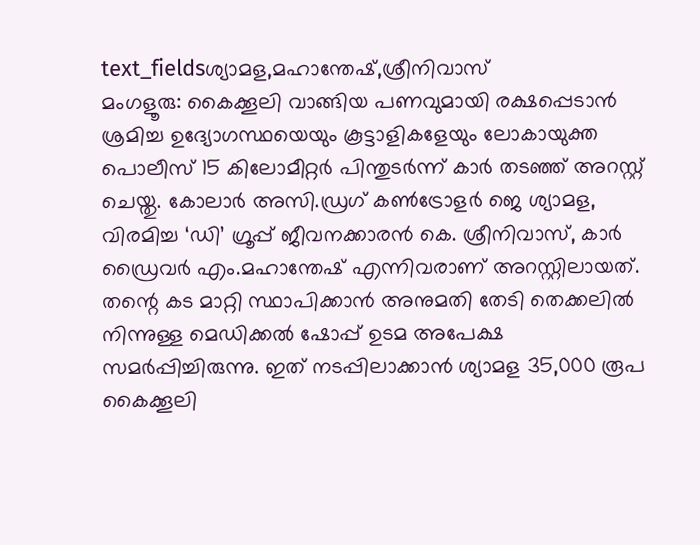text_fieldsശ്യാമള,മഹാന്തേഷ്,ശ്രീനിവാസ്
മംഗളൂരു: കൈക്കൂലി വാങ്ങിയ പണവുമായി രക്ഷപ്പെടാൻ ശ്രമിച്ച ഉദ്യോഗസ്ഥയെയും കൂട്ടാളികളേയും ലോകായുക്ത പൊലീസ് 15 കിലോമീറ്റർ പിന്തുടർന്ന് കാർ തടഞ്ഞ് അറസ്റ്റ് ചെയ്തു. കോലാർ അസി.ഡ്രഗ് കൺട്രോളർ ജെ ശ്യാമള, വിരമിച്ച ‘ഡി’ ഗ്രൂപ്പ് ജീവനക്കാരൻ കെ. ശ്രീനിവാസ്, കാർ ഡ്രൈവർ എം.മഹാന്തേഷ് എന്നിവരാണ് അറസ്റ്റിലായത്.
തന്റെ കട മാറ്റി സ്ഥാപിക്കാൻ അനുമതി തേടി തെക്കലിൽ നിന്നുള്ള മെഡിക്കൽ ഷോപ്പ് ഉടമ അപേക്ഷ സമർപ്പിച്ചിരുന്നു. ഇത് നടപ്പിലാക്കാൻ ശ്യാമള 35,000 രൂപ കൈക്കൂലി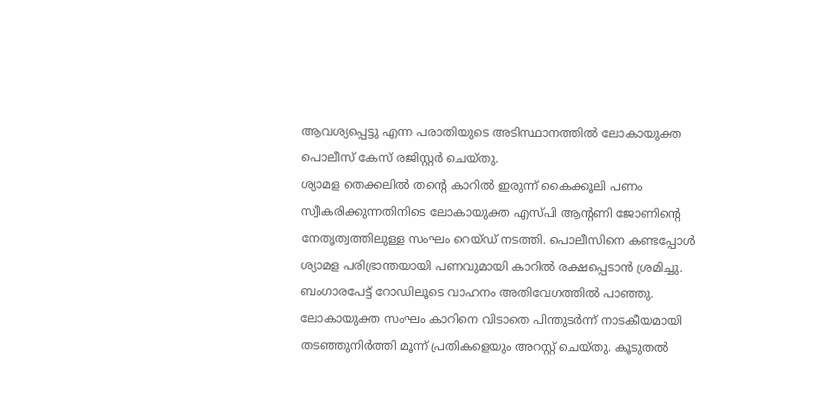ആവശ്യപ്പെട്ടു എന്ന പരാതിയുടെ അടിസ്ഥാനത്തിൽ ലോകായുക്ത പൊലീസ് കേസ് രജിസ്റ്റർ ചെയ്തു.
ശ്യാമള തെക്കലിൽ തന്റെ കാറിൽ ഇരുന്ന് കൈക്കൂലി പണം സ്വീകരിക്കുന്നതിനിടെ ലോകായുക്ത എസ്പി ആന്റണി ജോണിന്റെ നേതൃത്വത്തിലുള്ള സംഘം റെയ്ഡ് നടത്തി. പൊലീസിനെ കണ്ടപ്പോൾ ശ്യാമള പരിഭ്രാന്തയായി പണവുമായി കാറിൽ രക്ഷപ്പെടാൻ ശ്രമിച്ചു. ബംഗാരപേട്ട് റോഡിലൂടെ വാഹനം അതിവേഗത്തിൽ പാഞ്ഞു.
ലോകായുക്ത സംഘം കാറിനെ വിടാതെ പിന്തുടർന്ന് നാടകീയമായി തടഞ്ഞുനിർത്തി മൂന്ന് പ്രതികളെയും അറസ്റ്റ് ചെയ്തു. കൂടുതൽ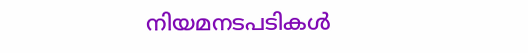നിയമനടപടികൾ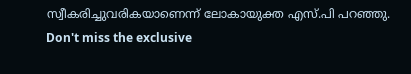സ്വീകരിച്ചുവരികയാണെന്ന് ലോകായുക്ത എസ്.പി പറഞ്ഞു.
Don't miss the exclusive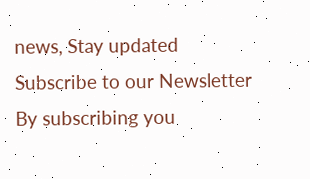news, Stay updated
Subscribe to our Newsletter
By subscribing you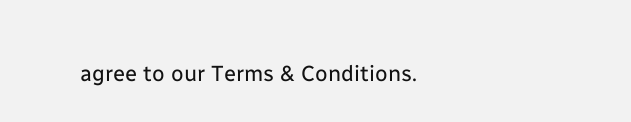agree to our Terms & Conditions.